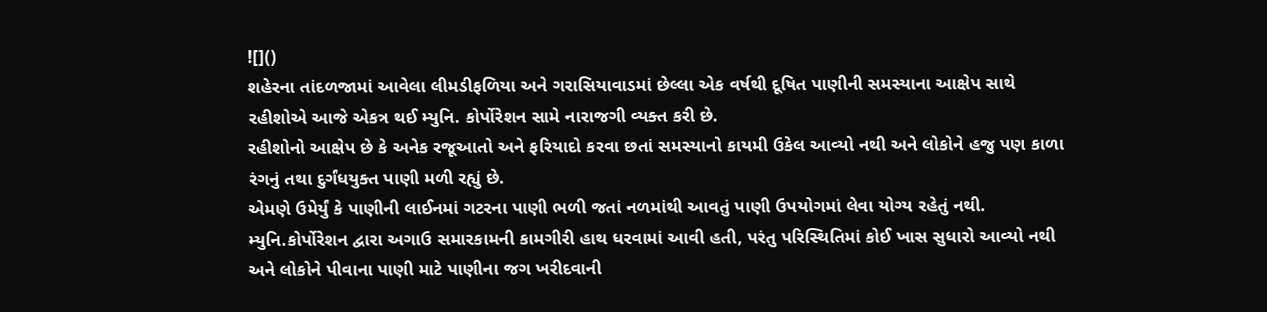![]()
શહેરના તાંદળજામાં આવેલા લીમડીફળિયા અને ગરાસિયાવાડમાં છેલ્લા એક વર્ષથી દૂષિત પાણીની સમસ્યાના આક્ષેપ સાથે રહીશોએ આજે એકત્ર થઈ મ્યુનિ. કોર્પોરેશન સામે નારાજગી વ્યક્ત કરી છે.
રહીશોનો આક્ષેપ છે કે અનેક રજૂઆતો અને ફરિયાદો કરવા છતાં સમસ્યાનો કાયમી ઉકેલ આવ્યો નથી અને લોકોને હજુ પણ કાળા રંગનું તથા દુર્ગંધયુક્ત પાણી મળી રહ્યું છે.
એમણે ઉમેર્યું કે પાણીની લાઈનમાં ગટરના પાણી ભળી જતાં નળમાંથી આવતું પાણી ઉપયોગમાં લેવા યોગ્ય રહેતું નથી. મ્યુનિ.કોર્પોરેશન દ્વારા અગાઉ સમારકામની કામગીરી હાથ ધરવામાં આવી હતી, પરંતુ પરિસ્થિતિમાં કોઈ ખાસ સુધારો આવ્યો નથી અને લોકોને પીવાના પાણી માટે પાણીના જગ ખરીદવાની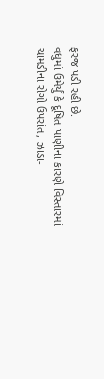ફરજ પડી રહી છે.
વધુમાં ઉમેર્યું કે દૂષિત પાણીના કારણે વિસ્તારમાં ચામડીના રોગો ઉપરાંત, ઝાડા-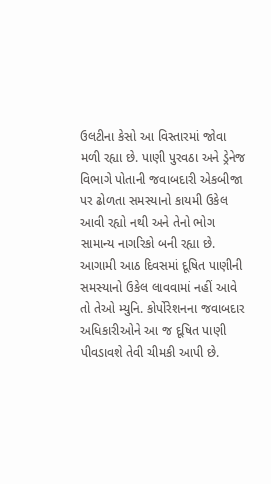ઉલટીના કેસો આ વિસ્તારમાં જોવા મળી રહ્યા છે. પાણી પુરવઠા અને ડ્રેનેજ વિભાગે પોતાની જવાબદારી એકબીજા પર ઢોળતા સમસ્યાનો કાયમી ઉકેલ આવી રહ્યો નથી અને તેનો ભોગ સામાન્ય નાગરિકો બની રહ્યા છે.
આગામી આઠ દિવસમાં દૂષિત પાણીની સમસ્યાનો ઉકેલ લાવવામાં નહીં આવે તો તેઓ મ્યુનિ. કોર્પોરેશનના જવાબદાર અધિકારીઓને આ જ દૂષિત પાણી પીવડાવશે તેવી ચીમકી આપી છે.